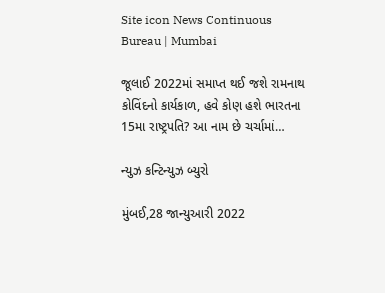Site icon News Continuous Bureau | Mumbai

જૂલાઈ 2022માં સમાપ્ત થઈ જશે રામનાથ કોવિંદનો કાર્યકાળ, હવે કોણ હશે ભારતના 15મા રાષ્ટ્રપતિ? આ નામ છે ચર્ચામાં…

ન્યુઝ કન્ટિન્યુઝ બ્યુરો

મુંબઈ,28 જાન્યુઆરી 2022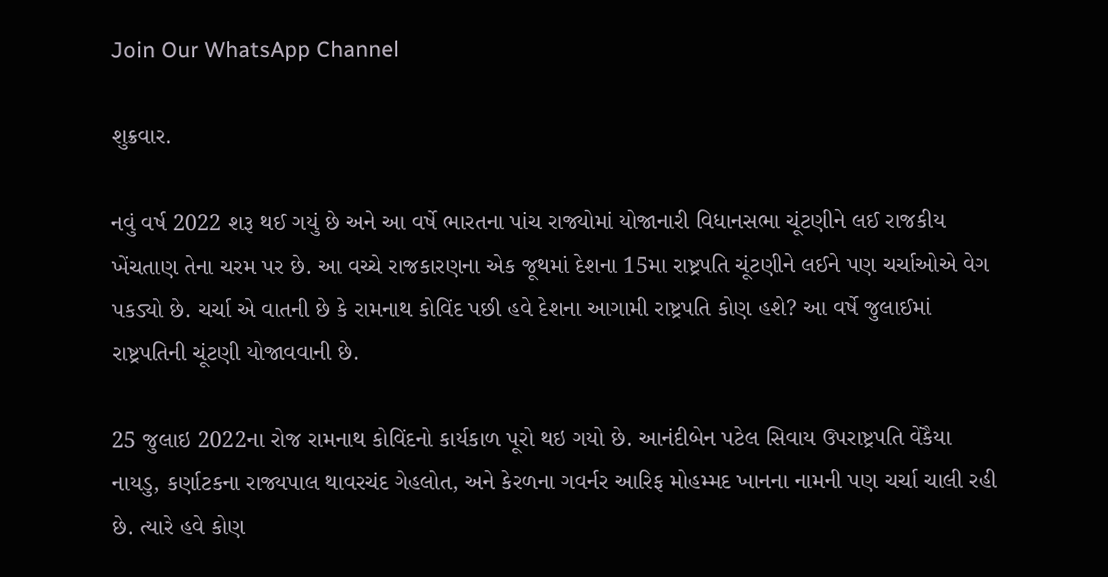Join Our WhatsApp Channel

શુક્રવાર.

નવું વર્ષ 2022 શરૂ થઈ ગયું છે અને આ વર્ષે ભારતના પાંચ રાજ્યોમાં યોજાનારી વિધાનસભા ચૂંટણીને લઈ રાજકીય ખેંચતાણ તેના ચરમ પર છે. આ વચ્ચે રાજકારણના એક જૂથમાં દેશના 15મા રાષ્ટ્રપતિ ચૂંટણીને લઈને પણ ચર્ચાઓએ વેગ પકડ્યો છે. ચર્ચા એ વાતની છે કે રામનાથ કોવિંદ પછી હવે દેશના આગામી રાષ્ટ્રપતિ કોણ હશે? આ વર્ષે જુલાઈમાં રાષ્ટ્રપતિની ચૂંટણી યોજાવવાની છે.

25 જુલાઇ 2022ના રોજ રામનાથ કોવિંદનો કાર્યકાળ પૂરો થઇ ગયો છે. આનંદીબેન પટેલ સિવાય ઉપરાષ્ટ્રપતિ વેંકૈયા નાયડુ, કર્ણાટકના રાજ્યપાલ થાવરચંદ ગેહલોત, અને કેરળના ગવર્નર આરિફ મોહમ્મદ ખાનના નામની પણ ચર્ચા ચાલી રહી છે. ત્યારે હવે કોણ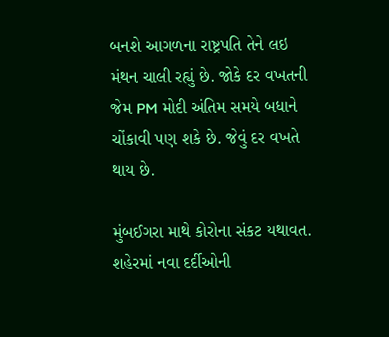બનશે આગળના રાષ્ટ્રપતિ તેને લઇ મંથન ચાલી રહ્યું છે. જોકે દર વખતની જેમ PM મોદી અંતિમ સમયે બધાને ચોંકાવી પણ શકે છે. જેવું દર વખતે થાય છે.

મુંબઈગરા માથે કોરોના સંકટ યથાવત. શહેરમાં નવા દર્દીઓની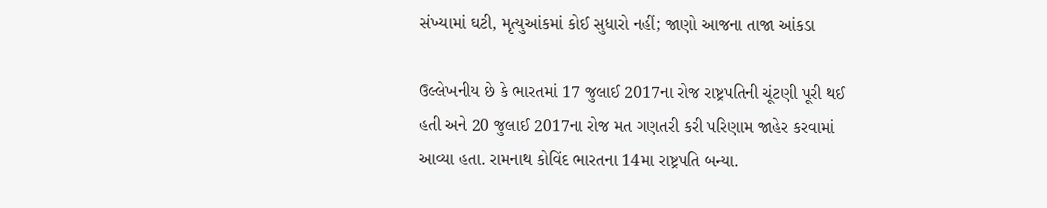સંખ્યામાં ઘટી, મૃત્યુઆંકમાં કોઈ સુધારો નહીં; જાણો આજના તાજા આંકડા

ઉલ્લેખનીય છે કે ભારતમાં 17 જુલાઈ 2017ના રોજ રાષ્ટ્રપતિની ચૂંટણી પૂરી થઈ હતી અને 20 જુલાઈ 2017ના રોજ મત ગણતરી કરી પરિણામ જાહેર કરવામાં આવ્યા હતા. રામનાથ કોવિંદ ભારતના 14મા રાષ્ટ્રપતિ બન્યા.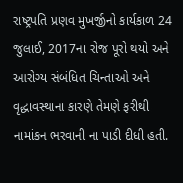રાષ્ટ્રપતિ પ્રણવ મુખર્જીનો કાર્યકાળ 24 જુલાઈ, 2017ના રોજ પૂરો થયો અને આરોગ્ય સંબંધિત ચિન્તાઓ અને વૃદ્ધાવસ્થાના કારણે તેમણે ફરીથી નામાંકન ભરવાની ના પાડી દીધી હતી.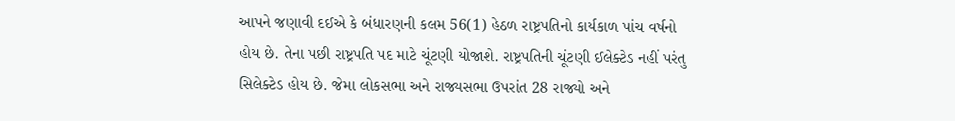આપને જણાવી દઈએ કે બંધારણની કલમ 56(1) હેઠળ રાષ્ટ્રપતિનો કાર્યકાળ પાંચ વર્ષનો હોય છે. તેના પછી રાષ્ટ્રપતિ પદ માટે ચૂંટણી યોજાશે. રાષ્ટ્રપતિની ચૂંટણી ઈલેક્ટેડ નહીં પરંતુ સિલેક્ટેડ હોય છે. જેમા લોકસભા અને રાજ્યસભા ઉપરાંત 28 રાજ્યો અને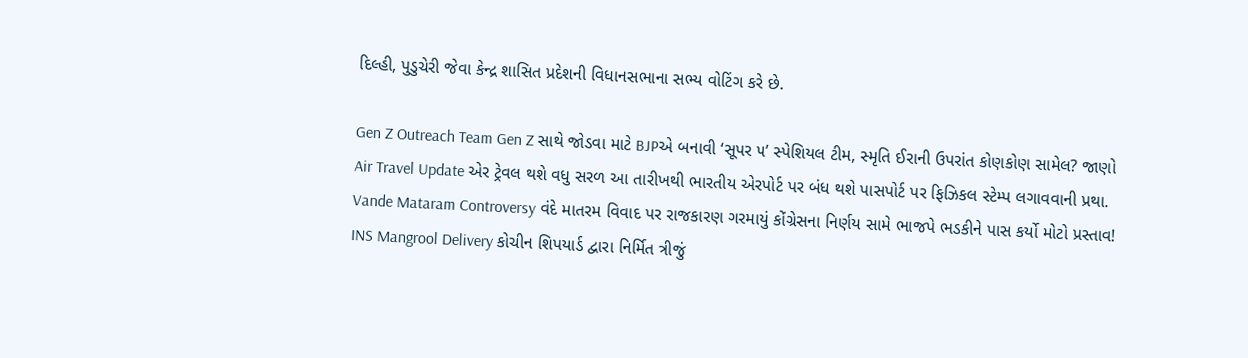દિલ્હી, પુડુચેરી જેવા કેન્દ્ર શાસિત પ્રદેશની વિધાનસભાના સભ્ય વોટિંગ કરે છે.

Gen Z Outreach Team Gen Z સાથે જોડવા માટે BJPએ બનાવી ‘સૂપર ૫’ સ્પેશિયલ ટીમ, સ્મૃતિ ઈરાની ઉપરાંત કોણકોણ સામેલ? જાણો
Air Travel Update એર ટ્રેવલ થશે વધુ સરળ આ તારીખથી ભારતીય એરપોર્ટ પર બંધ થશે પાસપોર્ટ પર ફિઝિકલ સ્ટેમ્પ લગાવવાની પ્રથા.
Vande Mataram Controversy વંદે માતરમ વિવાદ પર રાજકારણ ગરમાયું કોંગ્રેસના નિર્ણય સામે ભાજપે ભડકીને પાસ કર્યો મોટો પ્રસ્તાવ!
INS Mangrool Delivery કોચીન શિપયાર્ડ દ્વારા નિર્મિત ત્રીજું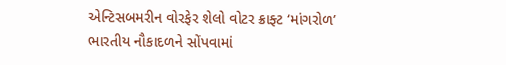એન્ટિસબમરીન વોરફેર શેલો વોટર ક્રાફ્ટ ‘માંગરોળ’ ભારતીય નૌકાદળને સોંપવામાં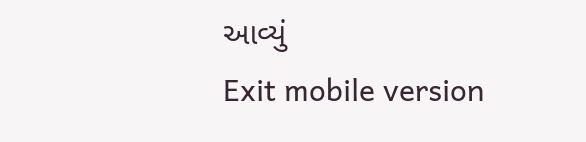આવ્યું
Exit mobile version